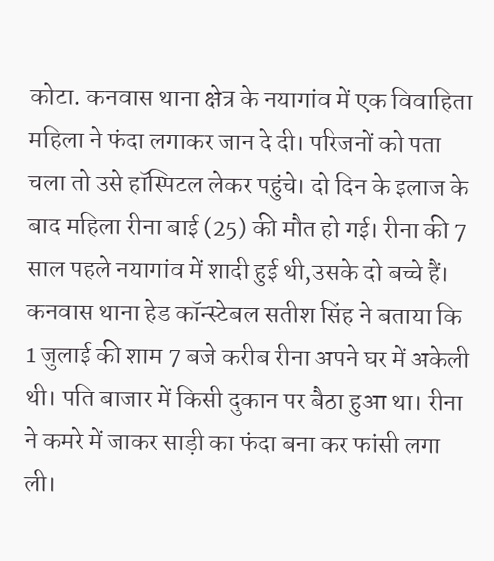कोटा. कनवास थाना क्षेत्र के नयागांव में एक विवाहिता महिला ने फंदा लगाकर जान दे दी। परिजनों को पता चला तो उसे हॉस्पिटल लेकर पहुंचे। दो दिन के इलाज के बाद महिला रीना बाई (25) की मौत हो गई। रीना की 7 साल पहले नयागांव में शादी हुई थी,उसके दो बच्चे हैं। कनवास थाना हेड कॉन्स्टेबल सतीश सिंह ने बताया कि 1 जुलाई की शाम 7 बजे करीब रीना अपने घर में अकेली थी। पति बाजार में किसी दुकान पर बैठा हुआ था। रीना ने कमरे में जाकर साड़ी का फंदा बना कर फांसी लगा ली।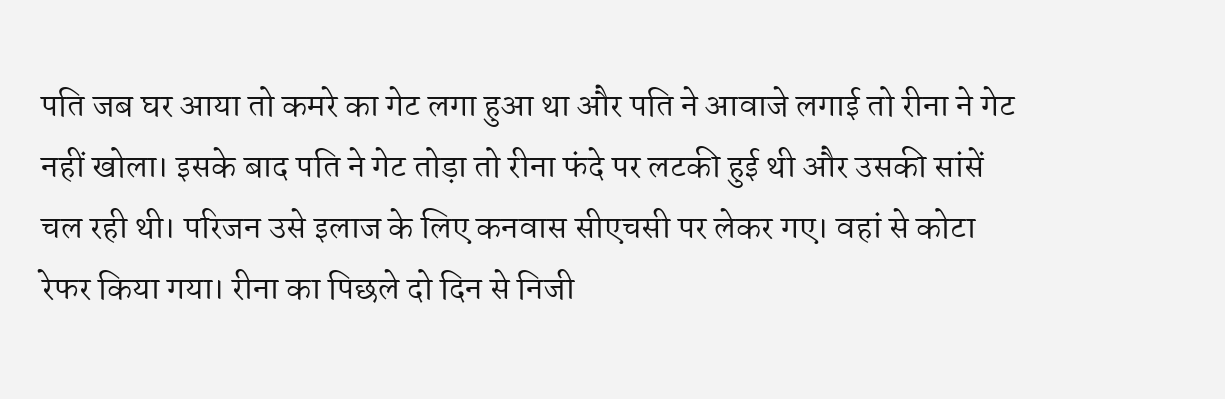पति जब घर आया तो कमरे का गेट लगा हुआ था और पति ने आवाजे लगाई तो रीना ने गेट नहीं खोला। इसके बाद पति ने गेट तोड़ा तो रीना फंदे पर लटकी हुई थी और उसकी सांसें चल रही थी। परिजन उसे इलाज के लिए कनवास सीएचसी पर लेकर गए। वहां से कोटा रेफर किया गया। रीना का पिछले दो दिन से निजी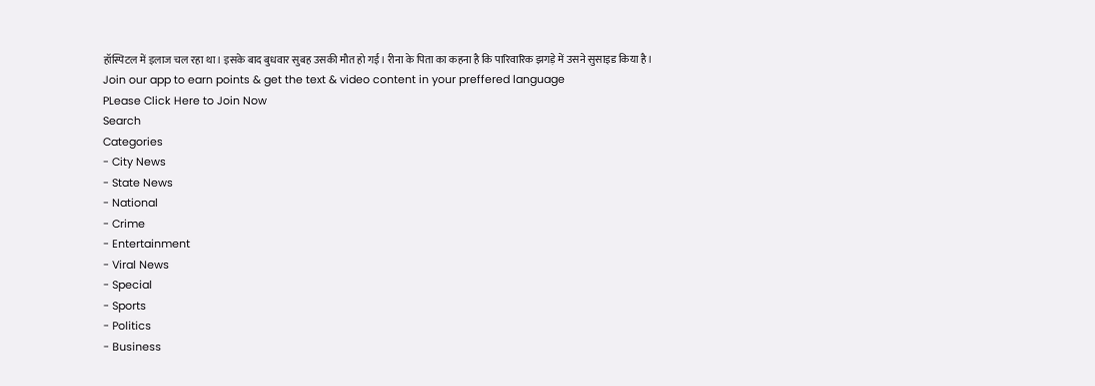हॉस्पिटल में इलाज चल रहा था। इसके बाद बुधवार सुबह उसकी मौत हो गई। रीना के पिता का कहना है कि पारिवारिक झगड़े में उसने सुसाइड किया है।
Join our app to earn points & get the text & video content in your preffered language
PLease Click Here to Join Now
Search
Categories
- City News
- State News
- National
- Crime
- Entertainment
- Viral News
- Special
- Sports
- Politics
- Business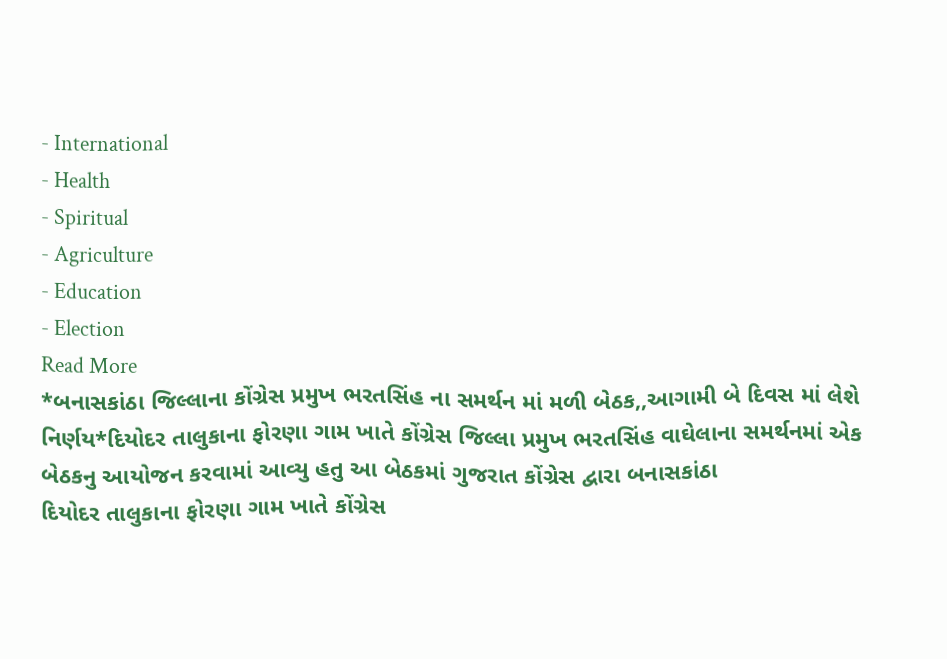- International
- Health
- Spiritual
- Agriculture
- Education
- Election
Read More
*બનાસકાંઠા જિલ્લાના કોંગ્રેસ પ્રમુખ ભરતસિંહ ના સમર્થન માં મળી બેઠક,,આગામી બે દિવસ માં લેશે નિર્ણય*દિયોદર તાલુકાના ફોરણા ગામ ખાતે કોંગ્રેસ જિલ્લા પ્રમુખ ભરતસિંહ વાઘેલાના સમર્થનમાં એક બેઠકનુ આયોજન કરવામાં આવ્યુ હતુ આ બેઠકમાં ગુજરાત કોંગ્રેસ દ્વારા બનાસકાંઠા
દિયોદર તાલુકાના ફોરણા ગામ ખાતે કોંગ્રેસ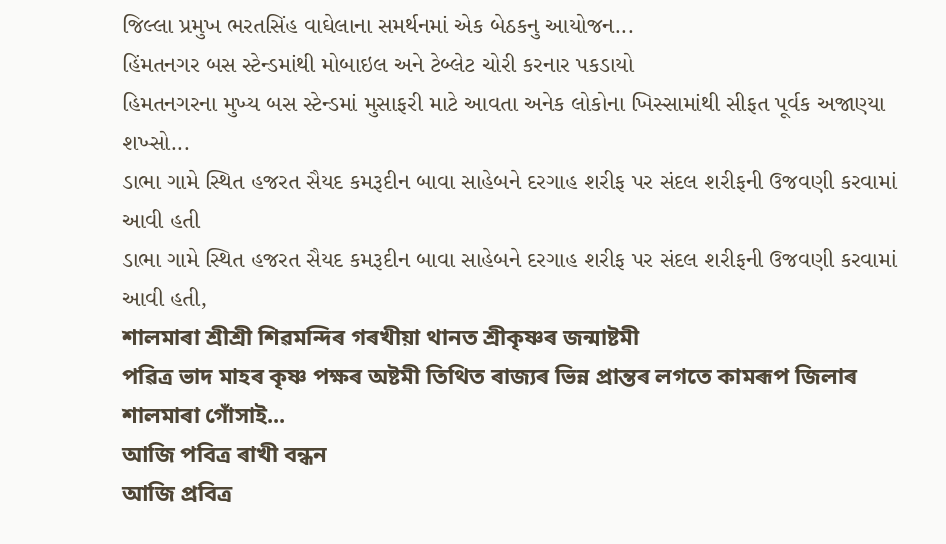જિલ્લા પ્રમુખ ભરતસિંહ વાઘેલાના સમર્થનમાં એક બેઠકનુ આયોજન...
હિંમતનગર બસ સ્ટેન્ડમાંથી મોબાઇલ અને ટેબ્લેટ ચોરી કરનાર પકડાયો
હિમતનગરના મુખ્ય બસ સ્ટેન્ડમાં મુસાફરી માટે આવતા અનેક લોકોના ખિસ્સામાંથી સીફત પૂર્વક અજાણ્યા શખ્સો...
ડાભા ગામે સ્થિત હજરત સૈયદ કમરૂદીન બાવા સાહેબને દરગાહ શરીફ પર સંદલ શરીફની ઉજવણી કરવામાં આવી હતી
ડાભા ગામે સ્થિત હજરત સૈયદ કમરૂદીન બાવા સાહેબને દરગાહ શરીફ પર સંદલ શરીફની ઉજવણી કરવામાં આવી હતી,
শালমাৰা শ্ৰীশ্ৰী শিৱমন্দিৰ গৰখীয়া থানত শ্ৰীকৃষ্ণৰ জন্মাষ্টমী
পৱিত্ৰ ভাদ মাহৰ কৃষ্ণ পক্ষৰ অষ্টমী তিথিত ৰাজ্যৰ ভিন্ন প্ৰান্তৰ লগতে কামৰূপ জিলাৰ শালমাৰা গোঁসাই...
আজি পবিত্ৰ ৰাখী বন্ধন
আজি প্ৰবিত্ৰ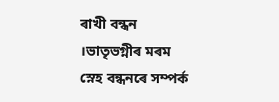ৰাখী বন্ধন ।ভাতৃভগ্নীৰ মৰম স্নেহ বন্ধনৰে সম্পৰ্ক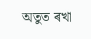অতুত ৰখা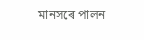মানসৰে পালন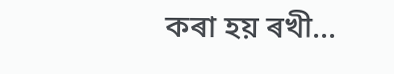কৰা হয় ৰখী...